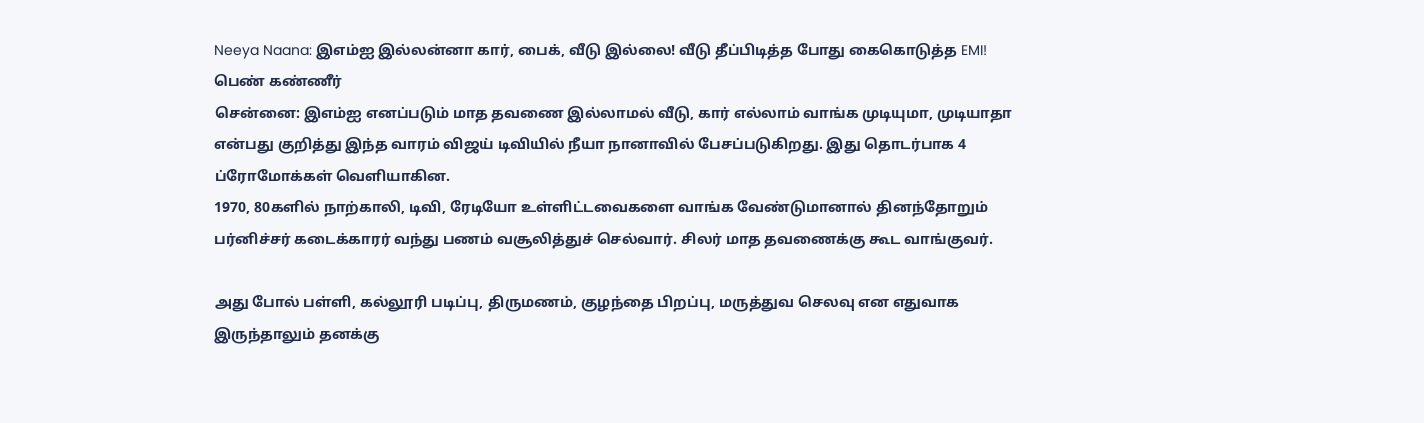Neeya Naana: இஎம்ஐ இல்லன்னா கார், பைக், வீடு இல்லை! வீடு தீப்பிடித்த போது கைகொடுத்த EMI! பெண் கண்ணீர்
சென்னை: இஎம்ஐ எனப்படும் மாத தவணை இல்லாமல் வீடு, கார் எல்லாம் வாங்க முடியுமா, முடியாதா என்பது குறித்து இந்த வாரம் விஜய் டிவியில் நீயா நானாவில் பேசப்படுகிறது. இது தொடர்பாக 4 ப்ரோமோக்கள் வெளியாகின.
1970, 80களில் நாற்காலி, டிவி, ரேடியோ உள்ளிட்டவைகளை வாங்க வேண்டுமானால் தினந்தோறும் பர்னிச்சர் கடைக்காரர் வந்து பணம் வசூலித்துச் செல்வார். சிலர் மாத தவணைக்கு கூட வாங்குவர்.

அது போல் பள்ளி, கல்லூரி படிப்பு, திருமணம், குழந்தை பிறப்பு, மருத்துவ செலவு என எதுவாக இருந்தாலும் தனக்கு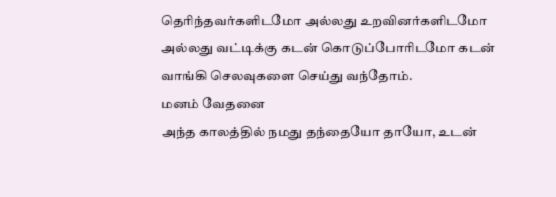தெரிந்தவர்களிடமோ அல்லது உறவினர்களிடமோ அல்லது வட்டிக்கு கடன் கொடுப்போரிடமோ கடன் வாங்கி செலவுகளை செய்து வந்தோம்.
மனம் வேதனை
அந்த காலத்தில் நமது தந்தையோ தாயோ, உடன்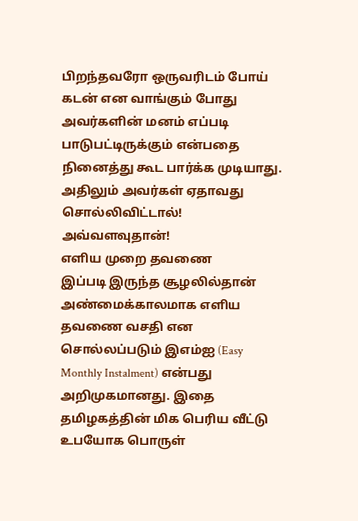பிறந்தவரோ ஒருவரிடம் போய் கடன் என வாங்கும் போது அவர்களின் மனம் எப்படி பாடுபட்டிருக்கும் என்பதை நினைத்து கூட பார்க்க முடியாது. அதிலும் அவர்கள் ஏதாவது சொல்லிவிட்டால்! அவ்வளவுதான்!
எளிய முறை தவணை
இப்படி இருந்த சூழலில்தான் அண்மைக்காலமாக எளிய தவணை வசதி என சொல்லப்படும் இஎம்ஐ (Easy Monthly Instalment) என்பது அறிமுகமானது. இதை தமிழகத்தின் மிக பெரிய வீட்டு உபயோக பொருள்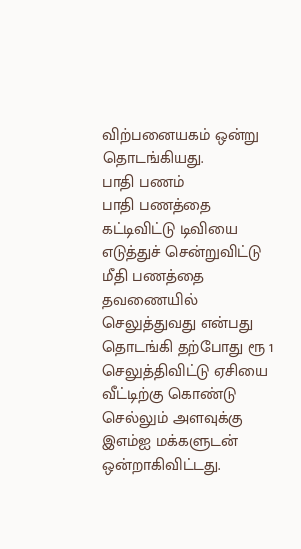விற்பனையகம் ஒன்று தொடங்கியது.
பாதி பணம்
பாதி பணத்தை கட்டிவிட்டு டிவியை எடுத்துச் சென்றுவிட்டு மீதி பணத்தை தவணையில் செலுத்துவது என்பது தொடங்கி தற்போது ரூ 1 செலுத்திவிட்டு ஏசியை வீட்டிற்கு கொண்டு செல்லும் அளவுக்கு இஎம்ஐ மக்களுடன் ஒன்றாகிவிட்டது.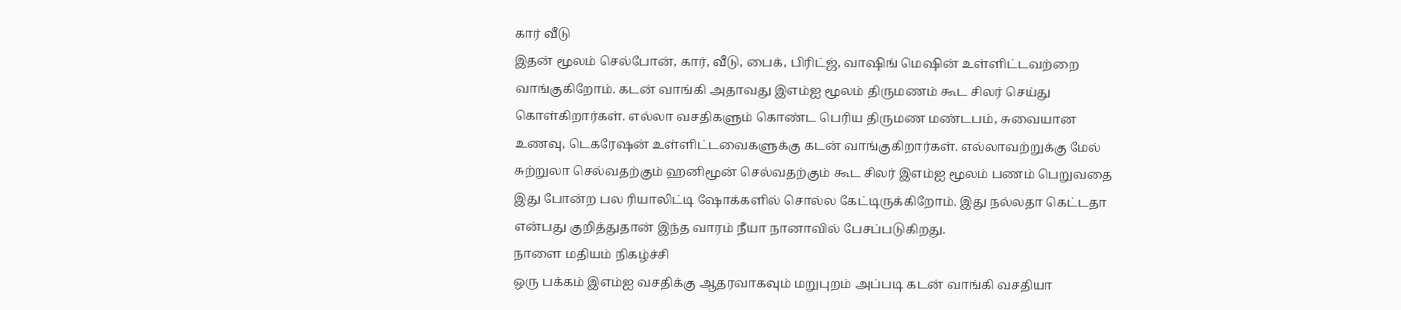கார் வீடு
இதன் மூலம் செல்போன், கார், வீடு, பைக், பிரிட்ஜ், வாஷிங் மெஷின் உள்ளிட்டவற்றை வாங்குகிறோம். கடன் வாங்கி அதாவது இஎம்ஐ மூலம் திருமணம் கூட சிலர் செய்து கொள்கிறார்கள். எல்லா வசதிகளும் கொண்ட பெரிய திருமண மண்டபம், சுவையான உணவு, டெகரேஷன் உள்ளிட்டவைகளுக்கு கடன் வாங்குகிறார்கள். எல்லாவற்றுக்கு மேல் சுற்றுலா செல்வதற்கும் ஹனிமூன் செல்வதற்கும் கூட சிலர் இஎம்ஐ மூலம் பணம் பெறுவதை இது போன்ற பல ரியாலிட்டி ஷோக்களில் சொல்ல கேட்டிருக்கிறோம். இது நல்லதா கெட்டதா என்பது குறித்துதான் இந்த வாரம் நீயா நானாவில் பேசப்படுகிறது.
நாளை மதியம் நிகழ்ச்சி
ஒரு பக்கம் இஎம்ஐ வசதிக்கு ஆதரவாகவும் மறுபுறம் அப்படி கடன் வாங்கி வசதியா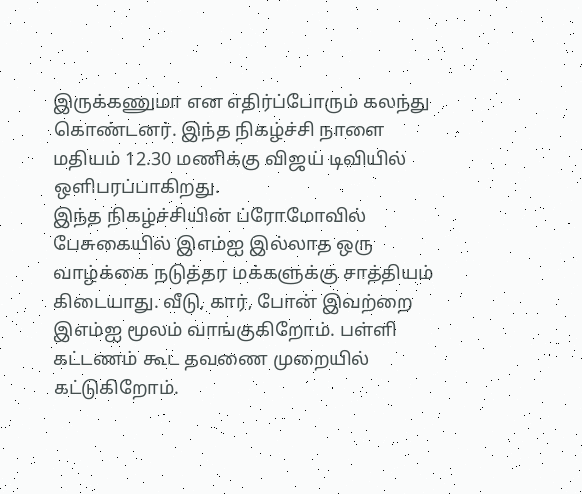இருக்கணுமா என எதிர்ப்போரும் கலந்து கொண்டனர். இந்த நிகழ்ச்சி நாளை மதியம் 12.30 மணிக்கு விஜய் டிவியில் ஒளிபரப்பாகிறது.
இந்த நிகழ்ச்சியின் ப்ரோமோவில் பேசுகையில் இஎம்ஐ இல்லாத ஒரு வாழ்க்கை நடுத்தர மக்களுக்கு சாத்தியம் கிடையாது. வீடு, கார், போன் இவற்றை இஎம்ஐ மூலம் வாங்குகிறோம். பள்ளி கட்டணம் கூட தவணை முறையில் கட்டுகிறோம்.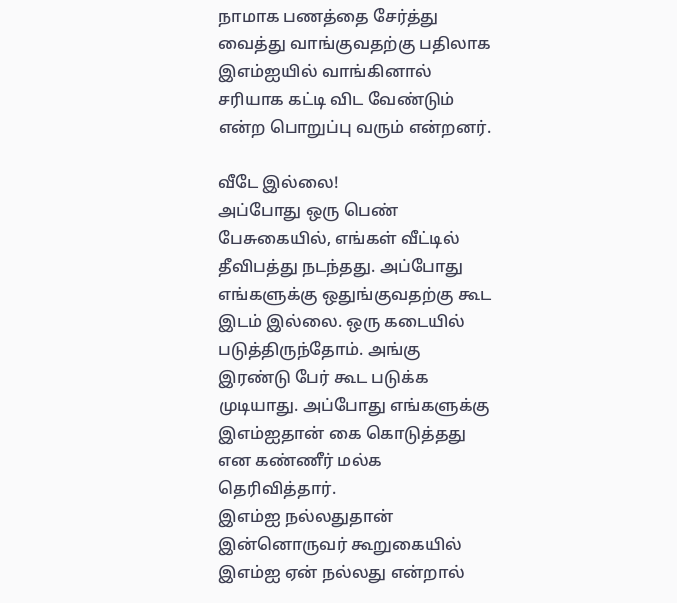நாமாக பணத்தை சேர்த்து வைத்து வாங்குவதற்கு பதிலாக இஎம்ஐயில் வாங்கினால் சரியாக கட்டி விட வேண்டும் என்ற பொறுப்பு வரும் என்றனர்.

வீடே இல்லை!
அப்போது ஒரு பெண் பேசுகையில், எங்கள் வீட்டில் தீவிபத்து நடந்தது. அப்போது எங்களுக்கு ஒதுங்குவதற்கு கூட இடம் இல்லை. ஒரு கடையில் படுத்திருந்தோம். அங்கு இரண்டு பேர் கூட படுக்க முடியாது. அப்போது எங்களுக்கு இஎம்ஐதான் கை கொடுத்தது என கண்ணீர் மல்க தெரிவித்தார்.
இஎம்ஐ நல்லதுதான்
இன்னொருவர் கூறுகையில் இஎம்ஐ ஏன் நல்லது என்றால்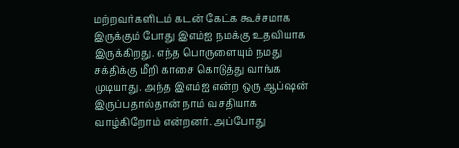மற்றவர்களிடம் கடன் கேட்க கூச்சமாக இருக்கும் போது இஎம்ஐ நமக்கு உதவியாக இருக்கிறது. எந்த பொருளையும் நமது சக்திக்கு மீறி காசை கொடுத்து வாங்க முடியாது. அந்த இஎம்ஐ என்ற ஒரு ஆப்ஷன் இருப்பதால்தான் நாம் வசதியாக வாழ்கிறோம் என்றனர். அப்போது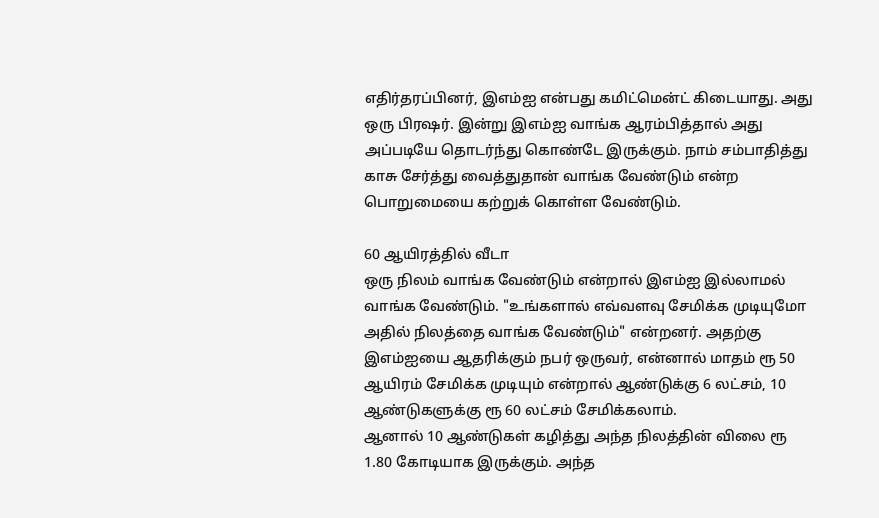எதிர்தரப்பினர், இஎம்ஐ என்பது கமிட்மென்ட் கிடையாது. அது ஒரு பிரஷர். இன்று இஎம்ஐ வாங்க ஆரம்பித்தால் அது அப்படியே தொடர்ந்து கொண்டே இருக்கும். நாம் சம்பாதித்து காசு சேர்த்து வைத்துதான் வாங்க வேண்டும் என்ற பொறுமையை கற்றுக் கொள்ள வேண்டும்.

60 ஆயிரத்தில் வீடா
ஒரு நிலம் வாங்க வேண்டும் என்றால் இஎம்ஐ இல்லாமல் வாங்க வேண்டும். "உங்களால் எவ்வளவு சேமிக்க முடியுமோ அதில் நிலத்தை வாங்க வேண்டும்" என்றனர். அதற்கு இஎம்ஐயை ஆதரிக்கும் நபர் ஒருவர், என்னால் மாதம் ரூ 50 ஆயிரம் சேமிக்க முடியும் என்றால் ஆண்டுக்கு 6 லட்சம், 10 ஆண்டுகளுக்கு ரூ 60 லட்சம் சேமிக்கலாம்.
ஆனால் 10 ஆண்டுகள் கழித்து அந்த நிலத்தின் விலை ரூ 1.80 கோடியாக இருக்கும். அந்த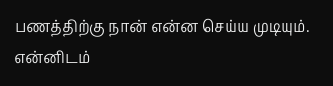பணத்திற்கு நான் என்ன செய்ய முடியும். என்னிடம்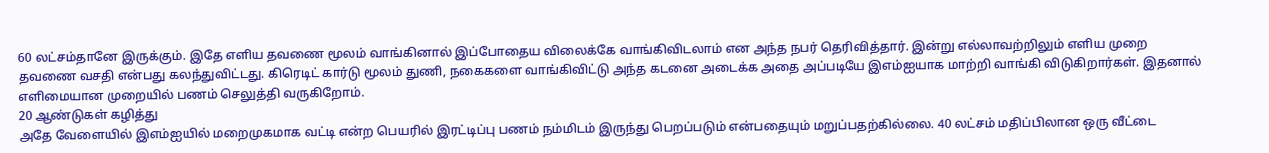60 லட்சம்தானே இருக்கும். இதே எளிய தவணை மூலம் வாங்கினால் இப்போதைய விலைக்கே வாங்கிவிடலாம் என அந்த நபர் தெரிவித்தார். இன்று எல்லாவற்றிலும் எளிய முறை தவணை வசதி என்பது கலந்துவிட்டது. கிரெடிட் கார்டு மூலம் துணி, நகைகளை வாங்கிவிட்டு அந்த கடனை அடைக்க அதை அப்படியே இஎம்ஐயாக மாற்றி வாங்கி விடுகிறார்கள். இதனால் எளிமையான முறையில் பணம் செலுத்தி வருகிறோம்.
20 ஆண்டுகள் கழித்து
அதே வேளையில் இஎம்ஐயில் மறைமுகமாக வட்டி என்ற பெயரில் இரட்டிப்பு பணம் நம்மிடம் இருந்து பெறப்படும் என்பதையும் மறுப்பதற்கில்லை. 40 லட்சம் மதிப்பிலான ஒரு வீட்டை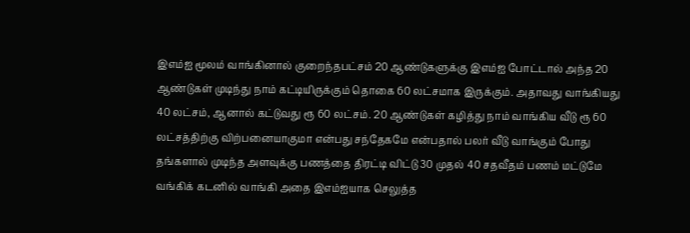இஎம்ஐ மூலம் வாங்கினால் குறைந்தபட்சம் 20 ஆண்டுகளுக்கு இஎம்ஐ போட்டால் அந்த 20 ஆண்டுகள் முடிந்து நாம் கட்டியிருக்கும் தொகை 60 லட்சமாக இருக்கும். அதாவது வாங்கியது 40 லட்சம், ஆனால் கட்டுவது ரூ 60 லட்சம். 20 ஆண்டுகள் கழித்து நாம் வாங்கிய வீடு ரூ 60 லட்சத்திற்கு விற்பனையாகுமா என்பது சந்தேகமே என்பதால் பலர் வீடு வாங்கும் போது தங்களால் முடிந்த அளவுக்கு பணத்தை திரட்டி விட்டு 30 முதல் 40 சதவீதம் பணம் மட்டுமே வங்கிக் கடனில் வாங்கி அதை இஎம்ஐயாக செலுத்த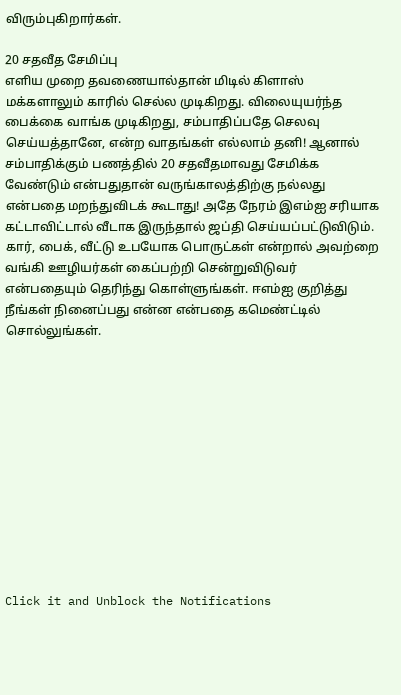விரும்புகிறார்கள்.

20 சதவீத சேமிப்பு
எளிய முறை தவணையால்தான் மிடில் கிளாஸ் மக்களாலும் காரில் செல்ல முடிகிறது. விலையுயர்ந்த பைக்கை வாங்க முடிகிறது, சம்பாதிப்பதே செலவு செய்யத்தானே, என்ற வாதங்கள் எல்லாம் தனி! ஆனால் சம்பாதிக்கும் பணத்தில் 20 சதவீதமாவது சேமிக்க வேண்டும் என்பதுதான் வருங்காலத்திற்கு நல்லது என்பதை மறந்துவிடக் கூடாது! அதே நேரம் இஎம்ஐ சரியாக கட்டாவிட்டால் வீடாக இருந்தால் ஜப்தி செய்யப்பட்டுவிடும். கார், பைக், வீட்டு உபயோக பொருட்கள் என்றால் அவற்றை வங்கி ஊழியர்கள் கைப்பற்றி சென்றுவிடுவர் என்பதையும் தெரிந்து கொள்ளுங்கள். ஈஎம்ஐ குறித்து நீங்கள் நினைப்பது என்ன என்பதை கமெண்ட்டில் சொல்லுங்கள்.












Click it and Unblock the Notifications